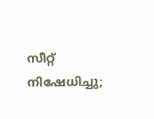സീറ്റ് നിഷേധിച്ചു;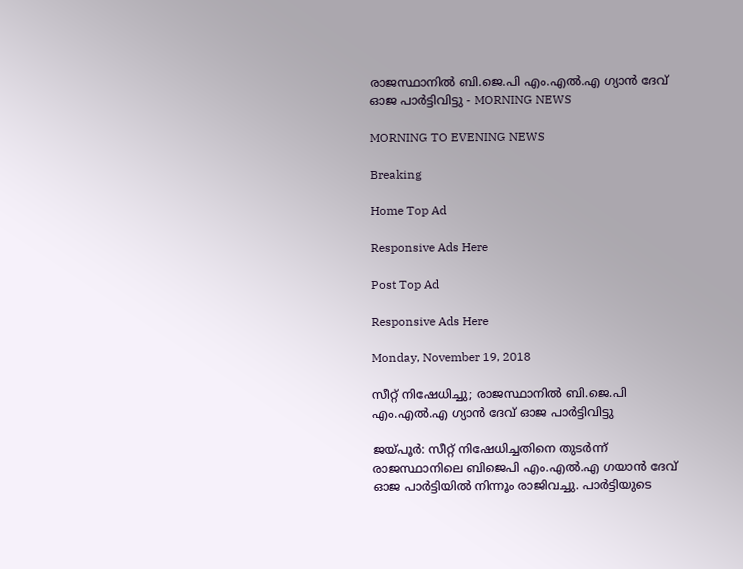രാജസ്ഥാനില്‍ ബി.ജെ.പി എം.എല്‍.എ ഗ്യാന്‍ ദേവ് ഓജ പാര്‍ട്ടിവിട്ടു - MORNING NEWS

MORNING TO EVENING NEWS

Breaking

Home Top Ad

Responsive Ads Here

Post Top Ad

Responsive Ads Here

Monday, November 19, 2018

സീറ്റ് നിഷേധിച്ചു; രാജസ്ഥാനില്‍ ബി.ജെ.പി എം.എല്‍.എ ഗ്യാന്‍ ദേവ് ഓജ പാര്‍ട്ടിവിട്ടു

ജയ്പൂര്‍: സീറ്റ് നിഷേധിച്ചതിനെ തുടര്‍ന്ന് രാജസ്ഥാനിലെ ബിജെപി എം.എല്‍.എ ഗയാന്‍ ദേവ് ഓജ പാര്‍ട്ടിയില്‍ നിന്നൂം രാജിവച്ചു. പാര്‍ട്ടിയുടെ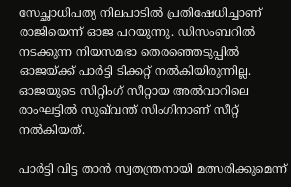സേച്ഛാധിപത്യ നിലപാടില്‍ പ്രതിഷേധിച്ചാണ് രാജിയെന്ന് ഓജ പറയുന്നു. ഡിസംബറില്‍ നടക്കുന്ന നിയസമഭാ തെരഞ്ഞെടുപ്പില്‍ ഓജയ്ക്ക് പാര്‍ട്ടി ടിക്കറ്റ് നല്‍കിയിരുന്നില്ല. ഓജയുടെ സിറ്റിംഗ് സീറ്റായ അല്‍വാറിലെ രാംഘട്ടില്‍ സുഖ്‌വന്ത് സിംഗിനാണ് സീറ്റ് നല്‍കിയത്.

പാര്‍ട്ടി വിട്ട താന്‍ സ്വതന്ത്രനായി മത്സരിക്കുമെന്ന്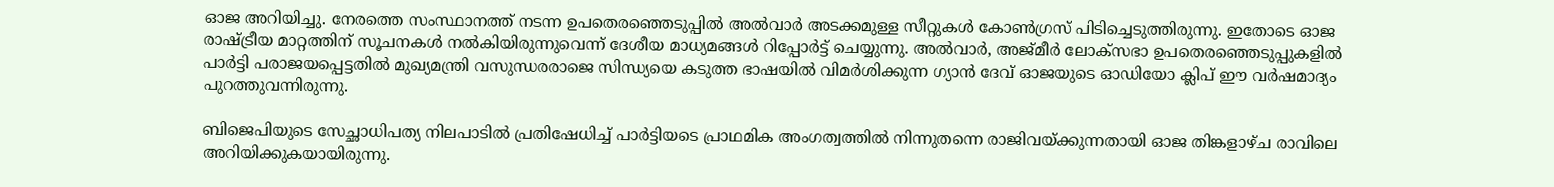ഓജ അറിയിച്ചു. നേരത്തെ സംസ്ഥാനത്ത് നടന്ന ഉപതെരഞ്ഞെടുപ്പില്‍ അല്‍വാര്‍ അടക്കമുള്ള സീറ്റുകള്‍ കോണ്‍ഗ്രസ് പിടിച്ചെടുത്തിരുന്നു. ഇതോടെ ഓജ രാഷ്ട്രീയ മാറ്റത്തിന് സൂചനകള്‍ നല്‍കിയിരുന്നുവെന്ന് ദേശീയ മാധ്യമങ്ങള്‍ റിപ്പോര്‍ട്ട് ചെയ്യുന്നു. അല്‍വാര്‍, അജ്മീര്‍ ലോക്‌സഭാ ഉപതെരഞ്ഞെടുപ്പുകളില്‍ പാര്‍ട്ടി പരാജയപ്പെട്ടതില്‍ മുഖ്യമന്ത്രി വസുന്ധരരാജെ സിന്ധ്യയെ കടുത്ത ഭാഷയില്‍ വിമര്‍ശിക്കുന്ന ഗ്യാന്‍ ദേവ് ഓജയുടെ ഓഡിയോ ക്ലിപ് ഈ വര്‍ഷമാദ്യം പുറത്തുവന്നിരുന്നു.

ബിജെപിയുടെ സേച്ഛാധിപത്യ നിലപാടില്‍ പ്രതിഷേധിച്ച് പാര്‍ട്ടിയടെ പ്രാഥമിക അംഗത്വത്തില്‍ നിന്നുതന്നെ രാജിവയ്ക്കുന്നതായി ഓജ തിങ്കളാഴ്ച രാവിലെ അറിയിക്കുകയായിരുന്നു.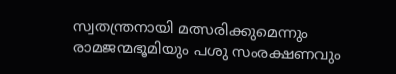സ്വതന്ത്രനായി മത്സരിക്കുമെന്നും രാമജന്മഭൂമിയും പശു സംരക്ഷണവും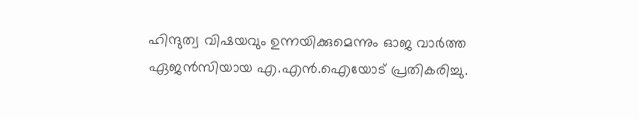ഹിന്ദുത്വ വിഷയവും ഉന്നയിക്കുമെന്നും ഓജ വാര്‍ത്ത ഏജന്‍സിയായ എ.എന്‍.ഐയോട് പ്രതികരിച്ചു.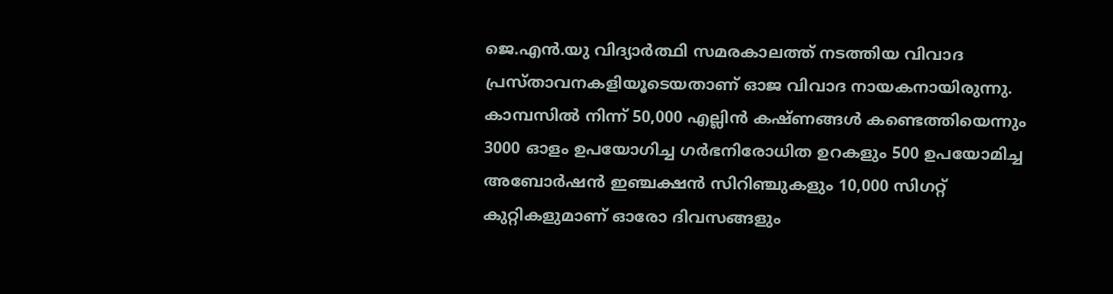ജെ.എന്‍.യു വിദ്യാര്‍ത്ഥി സമരകാലത്ത് നടത്തിയ വിവാദ പ്രസ്താവനകളിയൂടെയതാണ് ഓജ വിവാദ നായകനായിരുന്നു. കാമ്പസില്‍ നിന്ന് 50,000 എല്ലിന്‍ കഷ്ണങ്ങള്‍ കണ്ടെത്തിയെന്നും 3000 ഓളം ഉപയോഗിച്ച ഗര്‍ഭനിരോധിത ഉറകളും 500 ഉപയോമിച്ച അബോര്‍ഷന്‍ ഇഞ്ചക്ഷന്‍ സിറിഞ്ചുകളും 10,000 സിഗറ്റ് കുറ്റികളുമാണ് ഓരോ ദിവസങ്ങളും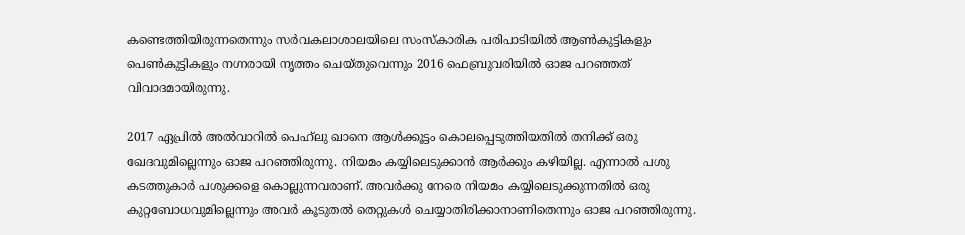കണ്ടെത്തിയിരുന്നതെന്നും സര്‍വകലാശാലയിലെ സംസ്‌കാരിക പരിപാടിയില്‍ ആണ്‍കുട്ടികളും പെണ്‍കുട്ടികളും നഗ്നരായി നൃത്തം ചെയ്തുവെന്നും 2016 ഫെബ്രുവരിയില്‍ ഓജ പറഞ്ഞത് വിവാദമായിരുന്നു.

2017 ഏപ്രില്‍ അല്‍വാറില്‍ പെഹ്‌ലു ഖാനെ ആള്‍ക്കൂട്ടം കൊലപ്പെടുത്തിയതില്‍ തനിക്ക് ഒരു ഖേദവുമില്ലെന്നും ഓജ പറഞ്ഞിരുന്നു. നിയമം കയ്യിലെടുക്കാന്‍ ആര്‍ക്കും കഴിയില്ല. എന്നാല്‍ പശു കടത്തുകാര്‍ പശുക്കളെ കൊല്ലുന്നവരാണ്. അവര്‍ക്കു നേരെ നിയമം കയ്യിലെടുക്കുന്നതില്‍ ഒരു കുറ്റബോധവുമില്ലെന്നും അവര്‍ കൂടുതല്‍ തെറ്റുകള്‍ ചെയ്യാതിരിക്കാനാണിതെന്നും ഓജ പറഞ്ഞിരുന്നു.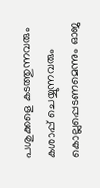പശുക്കളെ കടത്തുന്നവരും കശാപ്പ് ചെയ്യുന്നവരും കൊല്ലപ്പെടണമെന്നും ഓജ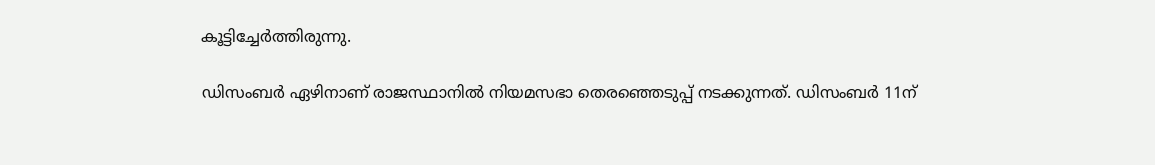കൂട്ടിച്ചേര്‍ത്തിരുന്നു.

ഡിസംബര്‍ ഏഴിനാണ് രാജസ്ഥാനില്‍ നിയമസഭാ തെരഞ്ഞെടുപ്പ് നടക്കുന്നത്. ഡിസംബര്‍ 11ന്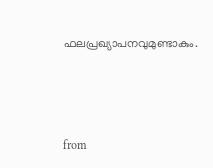ഫലപ്രഖ്യാപനവുമുണ്ടാകും.



from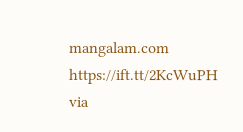mangalam.com https://ift.tt/2KcWuPH
via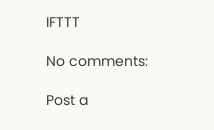IFTTT

No comments:

Post a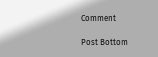Comment

Post Bottom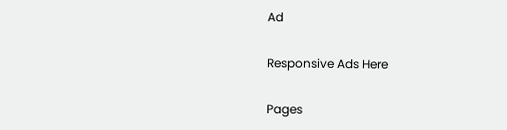Ad

Responsive Ads Here

Pages